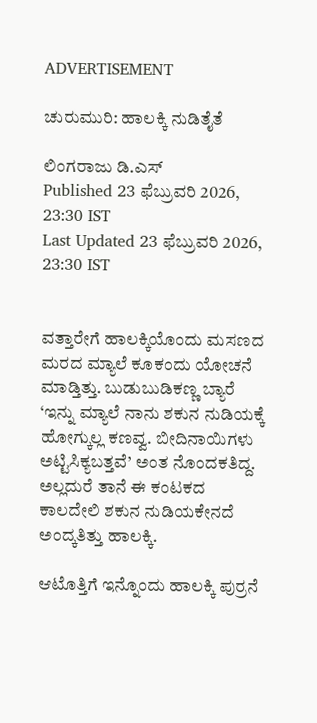ADVERTISEMENT

ಚುರುಮುರಿ: ಹಾಲಕ್ಕಿ ನುಡಿತೈತೆ

ಲಿಂಗರಾಜು ಡಿ.ಎಸ್
Published 23 ಫೆಬ್ರುವರಿ 2026, 23:30 IST
Last Updated 23 ಫೆಬ್ರುವರಿ 2026, 23:30 IST


ವತ್ತಾರೇಗೆ ಹಾಲಕ್ಕಿಯೊಂದು ಮಸಣದ ಮರದ ಮ್ಯಾಲೆ ಕೂಕಂದು ಯೋಚನೆ ಮಾಡ್ತಿತ್ತು. ಬುಡುಬುಡಿಕಣ್ಣ ಬ್ಯಾರೆ ‘ಇನ್ನು ಮ್ಯಾಲೆ ನಾನು ಶಕುನ ನುಡಿಯಕ್ಕೆ ಹೋಗ್ಕುಲ್ಲ ಕಣವ್ವ. ಬೀದಿನಾಯಿಗಳು ಅಟ್ಟಿಸಿಕ್ಯಬತ್ತವೆ’ ಅಂತ ನೊಂದಕತಿದ್ದ. ಅಲ್ಲದುರೆ ತಾನೆ ಈ ಕಂಟಕದ ಕಾಲದೇಲಿ ಶಕುನ ನುಡಿಯಕೇನದೆ ಅಂದ್ಕತಿತ್ತು ಹಾಲಕ್ಕಿ.

ಆಟೊತ್ತಿಗೆ ಇನ್ನೊಂದು ಹಾಲಕ್ಕಿ ಪುರ‍್ರನೆ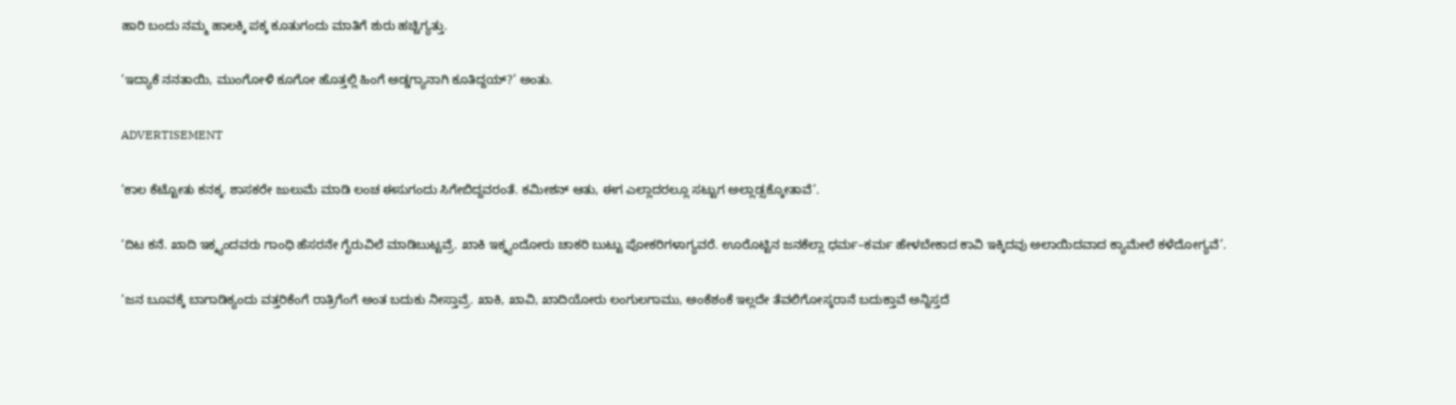ಹಾರಿ ಬಂದು ನಮ್ಮ ಹಾಲಕ್ಕಿ ಪಕ್ಕ ಕೂತುಗಂದು ಮಾತಿಗೆ ಶುರು ಹಚ್ಚಿಗ್ಯತ್ತು.

‘ಇದ್ಯಾಕೆ ನನತಾಯಿ, ಮುಂಗೋಳಿ ಕೂಗೋ ಹೊತ್ತಲ್ಲಿ ಹಿಂಗೆ ಅಡ್ಡಗ್ಯಾನಾಗಿ ಕೂತಿದ್ದಯ್?’ ಅಂತು.

ADVERTISEMENT

‘ಕಾಲ ಕೆಟ್ಟೋತು ಕನಕ್ಕ. ಶಾಸಕರೇ ಜುಲುಮೆ ಮಾಡಿ ಲಂಚ ಈಸುಗಂದು ಸಿಗೇಬಿದ್ದವರಂತೆ. ಕಮೀಶನ್ ಆತು, ಈಗ ಎಲ್ಲಾದರಲ್ಲೂ ಸಟ್ಟುಗ ಅಲ್ಲಾಡ್ಸಕ್ಕೋತಾವೆ’.

‘ದಿಟ ಕನೆ. ಖಾದಿ ಇಕ್ಕ್ಯಂದವರು ಗಾಂಧಿ ಹೆಸರನೇ ಗೈರುವಿಲೆ ಮಾಡಿಬುಟ್ಟವ್ರೆ. ಖಾಕಿ ಇಕ್ಕ್ಯಂದೋರು ಚಾಕರಿ ಬುಟ್ಟು ಪೋಕರಿಗಳಾಗ್ಯವರೆ. ಊರೊಟ್ಟಿನ ಜನಕೆಲ್ಲಾ ಧರ್ಮ–ಕರ್ಮ ಹೇಳಬೇಕಾದ ಕಾವಿ ಇಕ್ಕಿದವು ಅಲಾಯಿದವಾದ ಕ್ಯಾಮೇಲೆ ಕಳೆದೋಗ್ಯವೆ’.

‘ಜನ ಬೂವಕ್ಕೆ ಬಾಗಾಡಿಕ್ಯಂದು ವತ್ತರಿಕೆಂಗೆ ರಾತ್ರಿಗೆಂಗೆ ಅಂತ ಬದುಕು ನೀಸ್ತಾವ್ರೆ. ಖಾಕಿ, ಖಾವಿ, ಖಾದಿಯೋರು ಲಂಗುಲಗಾಮು, ಅಂಕೆಶಂಕೆ ಇಲ್ಲದೇ ತೆವಲಿಗೋಸ್ಕರಾನೆ ಬದುಕ್ತಾವೆ ಅನ್ನಿಸ್ತದೆ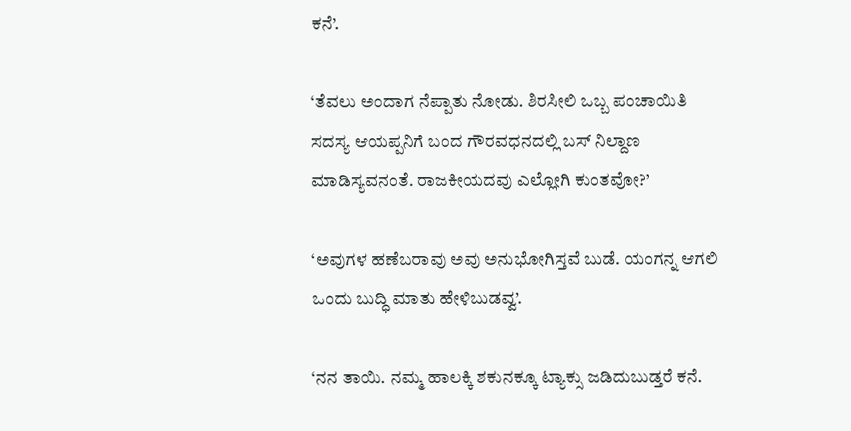ಕನೆ’.

‘ತೆವಲು ಅಂದಾಗ ನೆಪ್ಪಾತು ನೋಡು. ಶಿರಸೀಲಿ ಒಬ್ಬ ಪಂಚಾಯಿತಿ ಸದಸ್ಯ ಆಯಪ್ಪನಿಗೆ ಬಂದ ಗೌರವಧನದಲ್ಲಿ ಬಸ್ ನಿಲ್ದಾಣ ಮಾಡಿಸ್ಯವನಂತೆ. ರಾಜಕೀಯದವು ಎಲ್ಲೋಗಿ ಕುಂತವೋ?’

‘ಅವುಗಳ ಹಣೆಬರಾವು ಅವು ಅನುಭೋಗಿಸ್ತವೆ ಬುಡೆ. ಯಂಗನ್ನ ಆಗಲಿ ಒಂದು ಬುದ್ಧಿ ಮಾತು ಹೇಳಿಬುಡವ್ವ’.

‘ನನ ತಾಯಿ. ನಮ್ಮ ಹಾಲಕ್ಕಿ ಶಕುನಕ್ಕೂ ಟ್ಯಾಕ್ಸು ಜಡಿದುಬುಡ್ತರೆ ಕನೆ.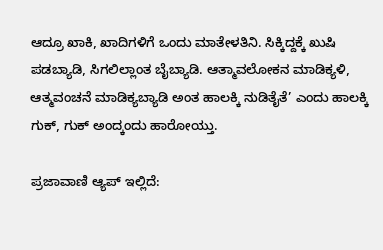ಆದ್ರೂ ಖಾಕಿ, ಖಾದಿಗಳಿಗೆ ಒಂದು ಮಾತೇಳತಿನಿ. ಸಿಕ್ಕಿದ್ದಕ್ಕೆ ಖುಷಿ ಪಡಬ್ಯಾಡಿ, ಸಿಗಲಿಲ್ಲಾಂತ ಬೈಬ್ಯಾಡಿ. ಆತ್ಮಾವಲೋಕನ ಮಾಡಿಕ್ಯಳಿ, ಆತ್ಮವಂಚನೆ ಮಾಡಿಕ್ಯಬ್ಯಾಡಿ ಅಂತ ಹಾಲಕ್ಕಿ ನುಡಿತೈತೆ’ ಎಂದು ಹಾಲಕ್ಕಿ ಗುಕ್, ಗುಕ್ ಅಂದ್ಕಂದು ಹಾರೋಯ್ತು.

ಪ್ರಜಾವಾಣಿ ಆ್ಯಪ್ ಇಲ್ಲಿದೆ: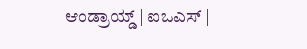ಆಂಡ್ರಾಯ್ಡ್ | ಐಒಎಸ್ |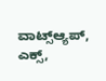ವಾಟ್ಸ್ಆ್ಯಪ್, ಎಕ್ಸ್,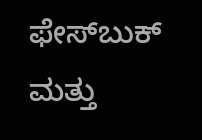ಫೇಸ್‌ಬುಕ್ ಮತ್ತು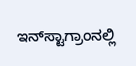ಇನ್‌ಸ್ಟಾಗ್ರಾಂನಲ್ಲಿ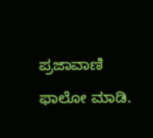ಪ್ರಜಾವಾಣಿ ಫಾಲೋ ಮಾಡಿ.